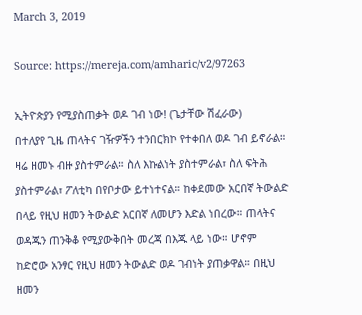March 3, 2019

Source: https://mereja.com/amharic/v2/97263

ኢትዮጵያን የሚያስጠቃት ወዶ ገብ ነው! (ጌታቸው ሽፈራው)
በተለያየ ጊዜ ጠላትና ገዥዎችን ተንበርክኮ የተቀበለ ወዶ ገብ ይኖራል። ዛሬ ዘመኑ ብዙ ያስተምራል። ስለ እኩልነት ያስተምራል፣ ስለ ፍትሕ ያስተምራል፣ ፖለቲካ በየቦታው ይተነተናል። ከቀደመው አርበኛ ትውልድ በላይ የዚህ ዘመን ትውልድ አርበኛ ለመሆን እድል ነበረው። ጠላትና ወዳጁን ጠንቅቆ የሚያውቅበት መረጃ በእጁ ላይ ነው። ሆኖም ከድሮው አንፃር የዚህ ዘመን ትውልድ ወዶ ገብነት ያጠቃዋል። በዚህ ዘመን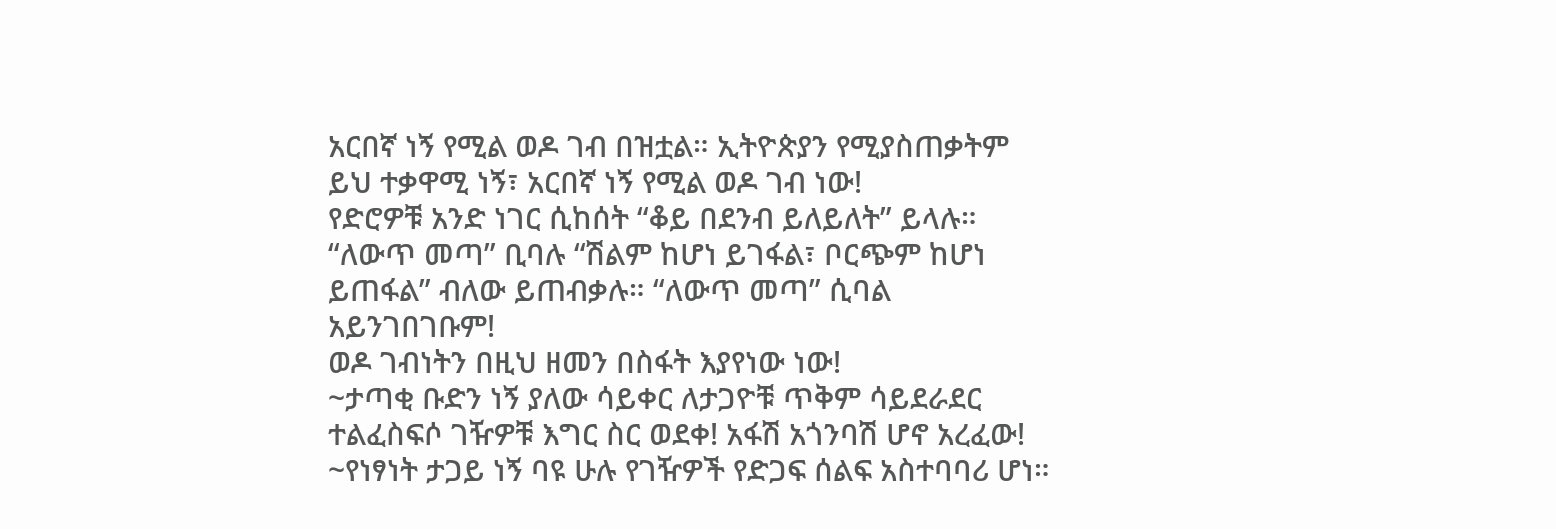አርበኛ ነኝ የሚል ወዶ ገብ በዝቷል። ኢትዮጵያን የሚያስጠቃትም ይህ ተቃዋሚ ነኝ፣ አርበኛ ነኝ የሚል ወዶ ገብ ነው!
የድሮዎቹ አንድ ነገር ሲከሰት “ቆይ በደንብ ይለይለት” ይላሉ። “ለውጥ መጣ” ቢባሉ “ሽልም ከሆነ ይገፋል፣ ቦርጭም ከሆነ ይጠፋል” ብለው ይጠብቃሉ። “ለውጥ መጣ” ሲባል አይንገበገቡም!
ወዶ ገብነትን በዚህ ዘመን በስፋት እያየነው ነው!
~ታጣቂ ቡድን ነኝ ያለው ሳይቀር ለታጋዮቹ ጥቅም ሳይደራደር ተልፈስፍሶ ገዥዎቹ እግር ስር ወደቀ! አፋሽ አጎንባሽ ሆኖ አረፈው!
~የነፃነት ታጋይ ነኝ ባዩ ሁሉ የገዥዎች የድጋፍ ሰልፍ አስተባባሪ ሆነ።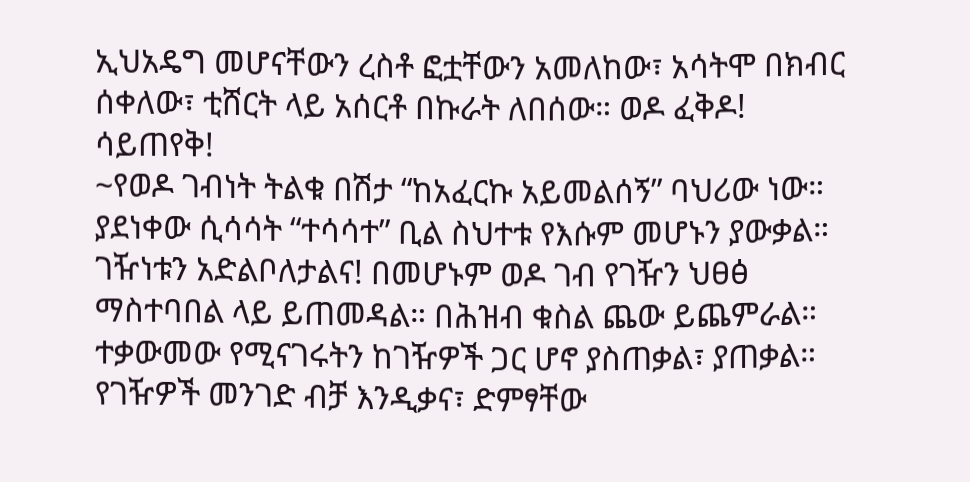ኢህአዴግ መሆናቸውን ረስቶ ፎቷቸውን አመለከው፣ አሳትሞ በክብር ሰቀለው፣ ቲሸርት ላይ አሰርቶ በኩራት ለበሰው። ወዶ ፈቅዶ! ሳይጠየቅ!
~የወዶ ገብነት ትልቁ በሽታ “ከአፈርኩ አይመልሰኝ” ባህሪው ነው። ያደነቀው ሲሳሳት “ተሳሳተ” ቢል ስህተቱ የእሱም መሆኑን ያውቃል። ገዥነቱን አድልቦለታልና! በመሆኑም ወዶ ገብ የገዥን ህፀፅ ማስተባበል ላይ ይጠመዳል። በሕዝብ ቁስል ጨው ይጨምራል። ተቃውመው የሚናገሩትን ከገዥዎች ጋር ሆኖ ያስጠቃል፣ ያጠቃል። የገዥዎች መንገድ ብቻ እንዲቃና፣ ድምፃቸው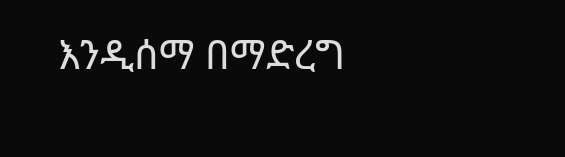እንዲሰማ በማድረግ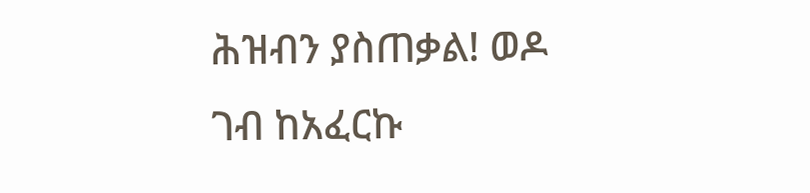ሕዝብን ያስጠቃል! ወዶ ገብ ከአፈርኩ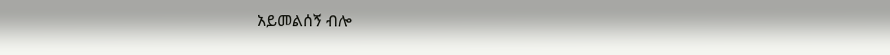አይመልሰኝ ብሎ